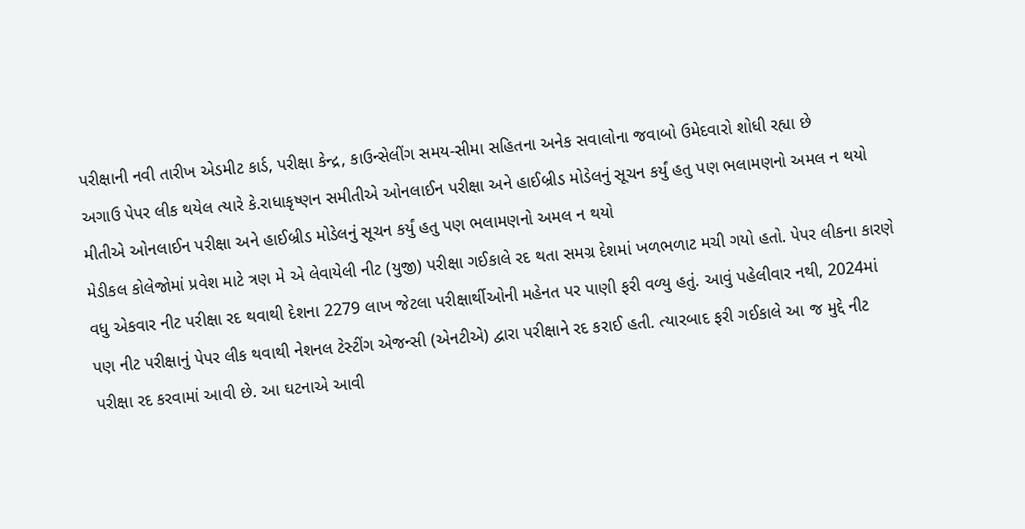પરીક્ષાની નવી તારીખ એડમીટ કાર્ડ, પરીક્ષા કેન્દ્ર, કાઉન્સેલીંગ સમય-સીમા સહિતના અનેક સવાલોના જવાબો ઉમેદવારો શોધી રહ્યા છે
અગાઉ પેપર લીક થયેલ ત્યારે કે.રાધાકૃષ્ણન સમીતીએ ઓનલાઈન પરીક્ષા અને હાઈબ્રીડ મોડેલનું સૂચન કર્યું હતુ પણ ભલામણનો અમલ ન થયો મીતીએ ઓનલાઈન પરીક્ષા અને હાઈબ્રીડ મોડેલનું સૂચન કર્યું હતુ પણ ભલામણનો અમલ ન થયો
મેડીકલ કોલેજોમાં પ્રવેશ માટે ત્રણ મે એ લેવાયેલી નીટ (યુજી) પરીક્ષા ગઈકાલે રદ થતા સમગ્ર દેશમાં ખળભળાટ મચી ગયો હતો. પેપર લીકના કારણે વધુ એકવાર નીટ પરીક્ષા રદ થવાથી દેશના 2279 લાખ જેટલા પરીક્ષાર્થીઓની મહેનત પર પાણી ફરી વળ્યુ હતું. આવું પહેલીવાર નથી, 2024માં પણ નીટ પરીક્ષાનું પેપર લીક થવાથી નેશનલ ટેસ્ટીંગ એજન્સી (એનટીએ) દ્વારા પરીક્ષાને રદ કરાઈ હતી. ત્યારબાદ ફરી ગઈકાલે આ જ મુદ્દે નીટ પરીક્ષા રદ કરવામાં આવી છે. આ ઘટનાએ આવી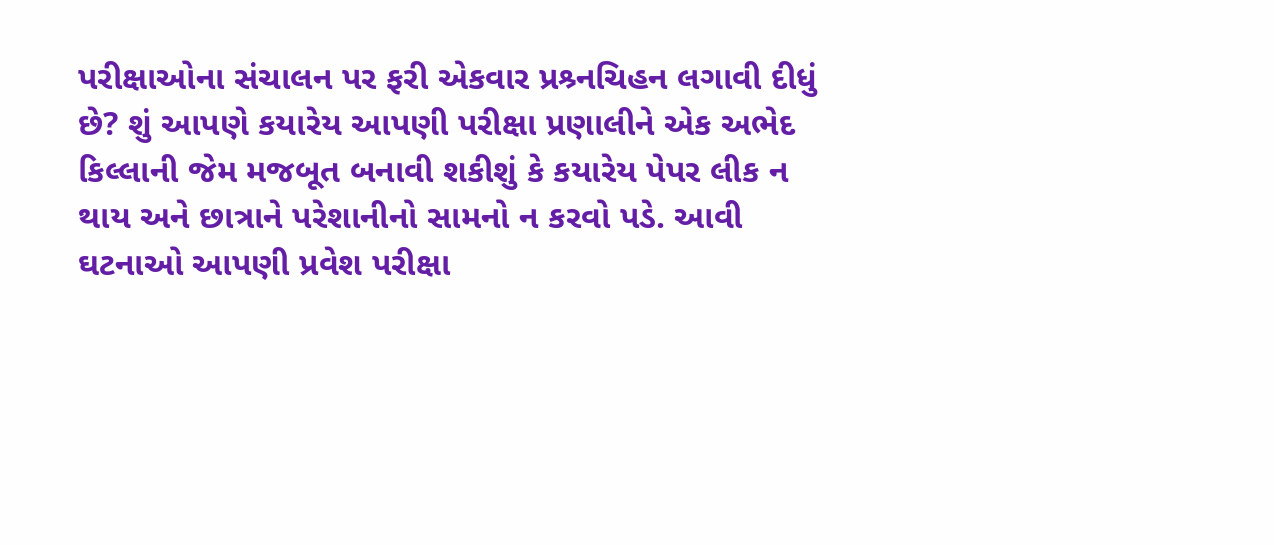પરીક્ષાઓના સંચાલન પર ફરી એકવાર પ્રશ્ર્નચિહન લગાવી દીધું છે? શું આપણે કયારેય આપણી પરીક્ષા પ્રણાલીને એક અભેદ કિલ્લાની જેમ મજબૂત બનાવી શકીશું કે કયારેય પેપર લીક ન થાય અને છાત્રાને પરેશાનીનો સામનો ન કરવો પડે. આવી ઘટનાઓ આપણી પ્રવેશ પરીક્ષા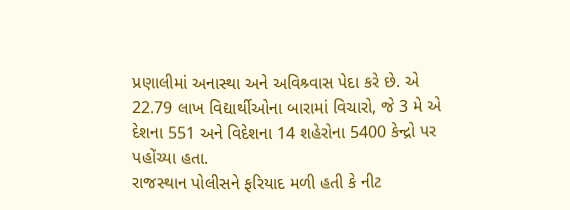પ્રણાલીમાં અનાસ્થા અને અવિશ્ર્વાસ પેદા કરે છે. એ 22.79 લાખ વિદ્યાર્થીઓના બારામાં વિચારો, જે 3 મે એ દેશના 551 અને વિદેશના 14 શહેરોના 5400 કેન્દ્રો પર પહોંચ્યા હતા.
રાજસ્થાન પોલીસને ફરિયાદ મળી હતી કે નીટ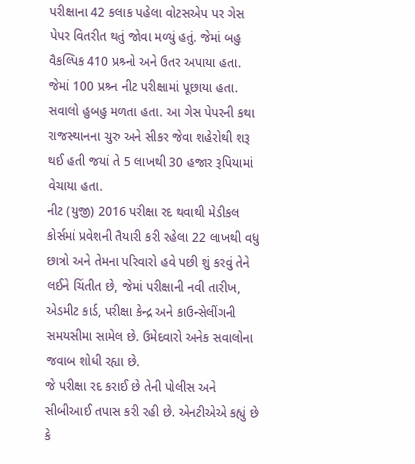પરીક્ષાના 42 કલાક પહેલા વોટસએપ પર ગેસ પેપર વિતરીત થતું જોવા મળ્યું હતું. જેમાં બહુ વૈકલ્પિક 410 પ્રશ્ર્નો અને ઉતર અપાયા હતા. જેમાં 100 પ્રશ્ર્ન નીટ પરીક્ષામાં પૂછાયા હતા. સવાલો હુબહુ મળતા હતા. આ ગેસ પેપરની કથા રાજસ્થાનના ચુરુ અને સીકર જેવા શહેરોથી શરૂ થઈ હતી જયાં તે 5 લાખથી 30 હજાર રૂપિયામાં વેચાયા હતા.
નીટ (યુજી) 2016 પરીક્ષા રદ થવાથી મેડીકલ કોર્સમાં પ્રવેશની તૈયારી કરી રહેલા 22 લાખથી વધુ છાત્રો અને તેમના પરિવારો હવે પછી શું કરવું તેને લઈને ચિંતીત છે, જેમાં પરીક્ષાની નવી તારીખ, એડમીટ કાર્ડ, પરીક્ષા કેન્દ્ર અને કાઉન્સેલીંગની સમયસીમા સામેલ છે. ઉમેદવારો અનેક સવાલોના જવાબ શોધી રહ્યા છે.
જે પરીક્ષા રદ કરાઈ છે તેની પોલીસ અને સીબીઆઈ તપાસ કરી રહી છે. એનટીએએ કહ્યું છે કે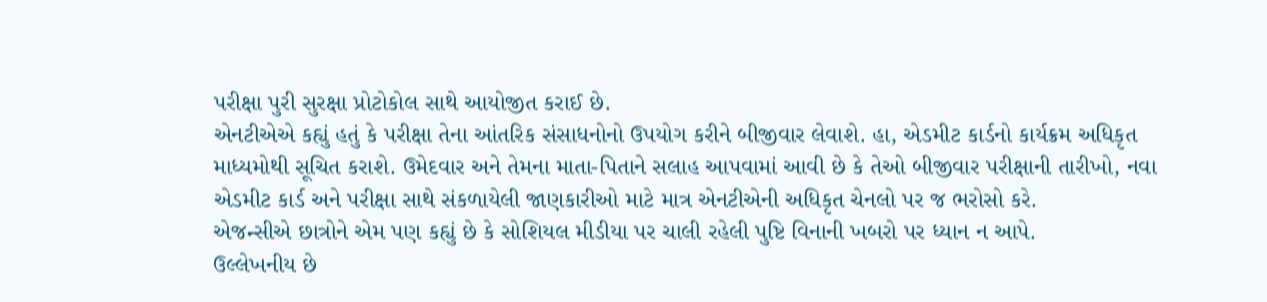પરીક્ષા પુરી સુરક્ષા પ્રોટોકોલ સાથે આયોજીત કરાઈ છે.
એનટીએએ કહ્યું હતું કે પરીક્ષા તેના આંતરિક સંસાધનોનો ઉપયોગ કરીને બીજીવાર લેવાશે. હા, એડમીટ કાર્ડનો કાર્યક્રમ અધિકૃત માધ્યમોથી સૂચિત કરાશે. ઉમેદવાર અને તેમના માતા-પિતાને સલાહ આપવામાં આવી છે કે તેઓ બીજીવાર પરીક્ષાની તારીખો, નવા એડમીટ કાર્ડ અને પરીક્ષા સાથે સંકળાયેલી જાણકારીઓ માટે માત્ર એનટીએની અધિકૃત ચેનલો પર જ ભરોસો કરે.
એજન્સીએ છાત્રોને એમ પણ કહ્યું છે કે સોશિયલ મીડીયા પર ચાલી રહેલી પુષ્ટિ વિનાની ખબરો પર ધ્યાન ન આપે.
ઉલ્લેખનીય છે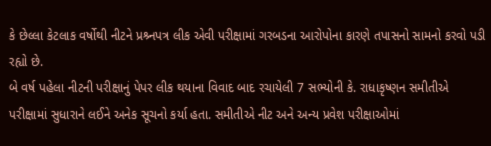કે છેલ્લા કેટલાક વર્ષોથી નીટને પ્રશ્ર્નપત્ર લીક એવી પરીક્ષામાં ગરબડના આરોપોના કારણે તપાસનો સામનો કરવો પડી રહ્યો છે.
બે વર્ષ પહેલા નીટની પરીક્ષાનું પેપર લીક થયાના વિવાદ બાદ રચાયેલી 7 સભ્યોની કે. રાધાકૃષ્ણન સમીતીએ પરીક્ષામાં સુધારાને લઈને અનેક સૂચનો કર્યા હતા. સમીતીએ નીટ અને અન્ય પ્રવેશ પરીક્ષાઓમાં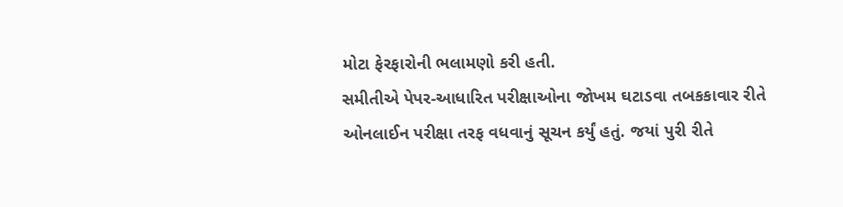મોટા ફેરફારોની ભલામણો કરી હતી.
સમીતીએ પેપર-આધારિત પરીક્ષાઓના જોખમ ઘટાડવા તબકકાવાર રીતે ઓનલાઈન પરીક્ષા તરફ વધવાનું સૂચન કર્યું હતું. જયાં પુરી રીતે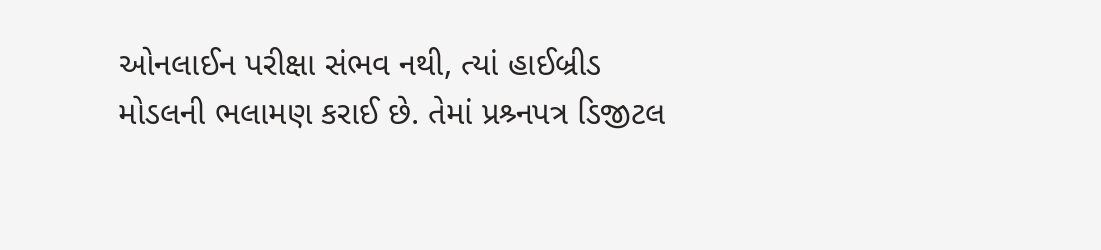ઓનલાઈન પરીક્ષા સંભવ નથી, ત્યાં હાઈબ્રીડ મોડલની ભલામણ કરાઈ છે. તેમાં પ્રશ્ર્નપત્ર ડિજીટલ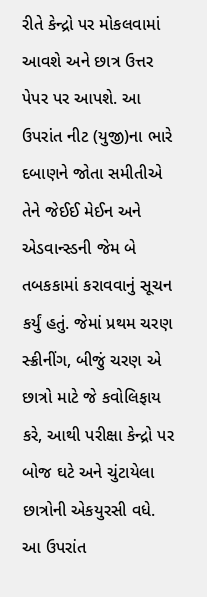રીતે કેન્દ્રો પર મોકલવામાં આવશે અને છાત્ર ઉત્તર પેપર પર આપશે. આ ઉપરાંત નીટ (યુજી)ના ભારે દબાણને જોતા સમીતીએ તેને જેઈઈ મેઈન અને એડવાન્સ્ડની જેમ બે તબકકામાં કરાવવાનું સૂચન કર્યું હતું. જેમાં પ્રથમ ચરણ સ્ક્રીનીંગ, બીજું ચરણ એ છાત્રો માટે જે કવોલિફાય કરે, આથી પરીક્ષા કેન્દ્રો પર બોજ ઘટે અને ચુંટાયેલા છાત્રોની એકયુરસી વધે. આ ઉપરાંત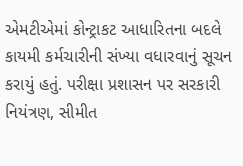એમટીએમાં કોન્ટ્રાકટ આધારિતના બદલે કાયમી કર્મચારીની સંખ્યા વધારવાનું સૂચન કરાયું હતું. પરીક્ષા પ્રશાસન પર સરકારી નિયંત્રણ, સીમીત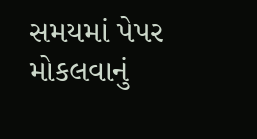સમયમાં પેપર મોકલવાનું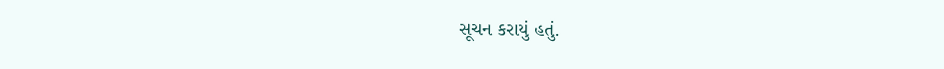સૂચન કરાયું હતું.